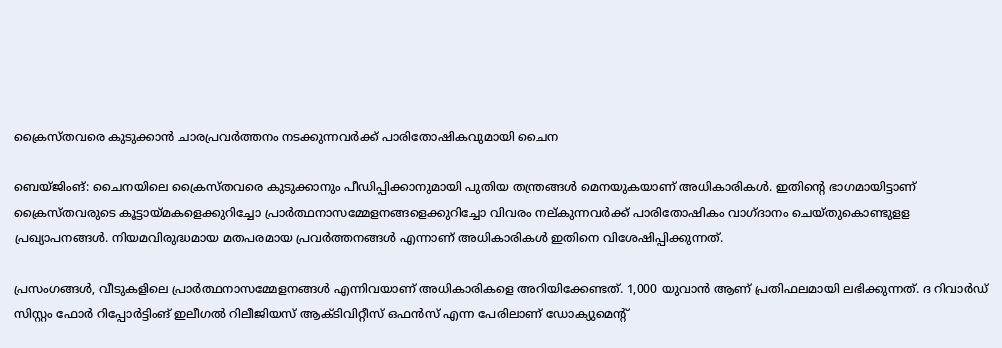ക്രൈസ്തവരെ കുടുക്കാന്‍ ചാരപ്രവര്‍ത്തനം നടക്കുന്നവര്‍ക്ക് പാരിതോഷികവുമായി ചൈന

ബെയ്ജിംങ്: ചൈനയിലെ ക്രൈസ്തവരെ കുടുക്കാനും പീഡിപ്പിക്കാനുമായി പുതിയ തന്ത്രങ്ങള്‍ മെനയുകയാണ് അധികാരികള്‍. ഇതിന്റെ ഭാഗമായിട്ടാണ് ക്രൈസ്തവരുടെ കൂട്ടായ്മകളെക്കുറിച്ചോ പ്രാര്‍ത്ഥനാസമ്മേളനങ്ങളെക്കുറിച്ചോ വിവരം നല്കുന്നവര്‍ക്ക് പാരിതോഷികം വാഗ്ദാനം ചെയ്തുകൊണ്ടുളള പ്രഖ്യാപനങ്ങള്‍. നിയമവിരുദ്ധമായ മതപരമായ പ്രവര്‍ത്തനങ്ങള്‍ എന്നാണ് അധികാരികള്‍ ഇതിനെ വിശേഷിപ്പിക്കുന്നത്.

പ്രസംഗങ്ങള്‍, വീടുകളിലെ പ്രാര്‍ത്ഥനാസമ്മേളനങ്ങള്‍ എന്നിവയാണ് അധികാരികളെ അറിയിക്കേണ്ടത്. 1,000 യുവാന്‍ ആണ് പ്രതിഫലമായി ലഭിക്കുന്നത്. ദ റിവാര്‍ഡ് സിസ്റ്റം ഫോര്‍ റിപ്പോര്‍ട്ടിംങ് ഇലീഗല്‍ റിലീജിയസ് ആക്ടിവിറ്റീസ് ഒഫന്‍സ് എന്ന പേരിലാണ് ഡോക്യുമെന്റ്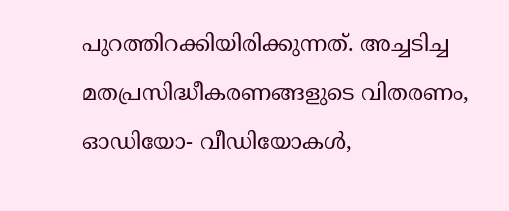പുറത്തിറക്കിയിരിക്കുന്നത്. അച്ചടിച്ച മതപ്രസിദ്ധീകരണങ്ങളുടെ വിതരണം, ഓഡിയോ- വീഡിയോകള്‍,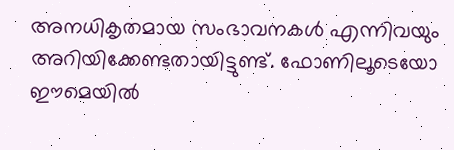അനധികൃതമായ സംഭാവനകള്‍ എന്നിവയും അറിയിക്കേണ്ടതായിട്ടുണ്ട്. ഫോണിലൂടെയോ ഈമെയില്‍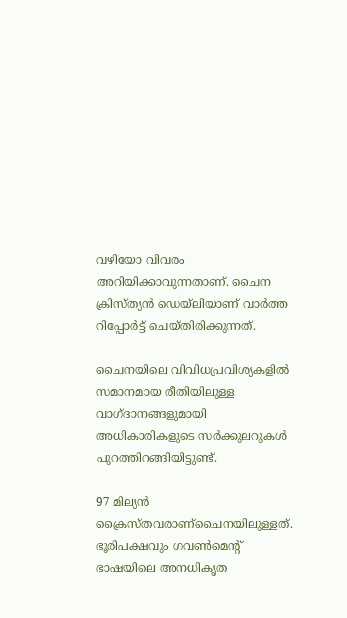വഴിയോ വിവരം അറിയിക്കാവുന്നതാണ്. ചൈന ക്രിസ്ത്യന്‍ ഡെയ്‌ലിയാണ് വാര്‍ത്ത റിപ്പോര്‍ട്ട് ചെയ്തിരിക്കുന്നത്.

ചൈനയിലെ വിവിധപ്രവിശ്യകളില്‍ സമാനമായ രീതിയിലുള്ള വാഗ്ദാനങ്ങളുമായി അധികാരികളുടെ സര്‍ക്കുലറുകള്‍ പുറത്തിറങ്ങിയിട്ടുണ്ട്.

97 മില്യന്‍ ക്രൈസ്തവരാണ്‌ചൈനയിലുള്ളത്. ഭൂരിപക്ഷവും ഗവണ്‍മെന്റ് ഭാഷയിലെ അനധികൃത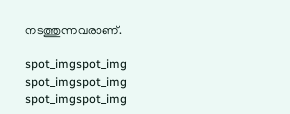നടത്തുന്നവരാണ്.

spot_imgspot_img
spot_imgspot_img
spot_imgspot_img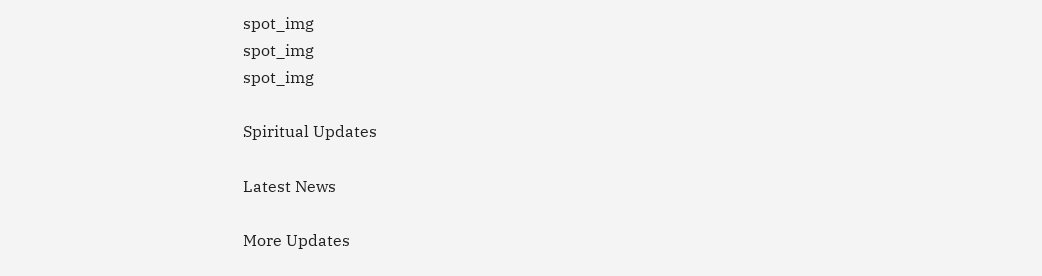spot_img
spot_img
spot_img

Spiritual Updates

Latest News

More Updates